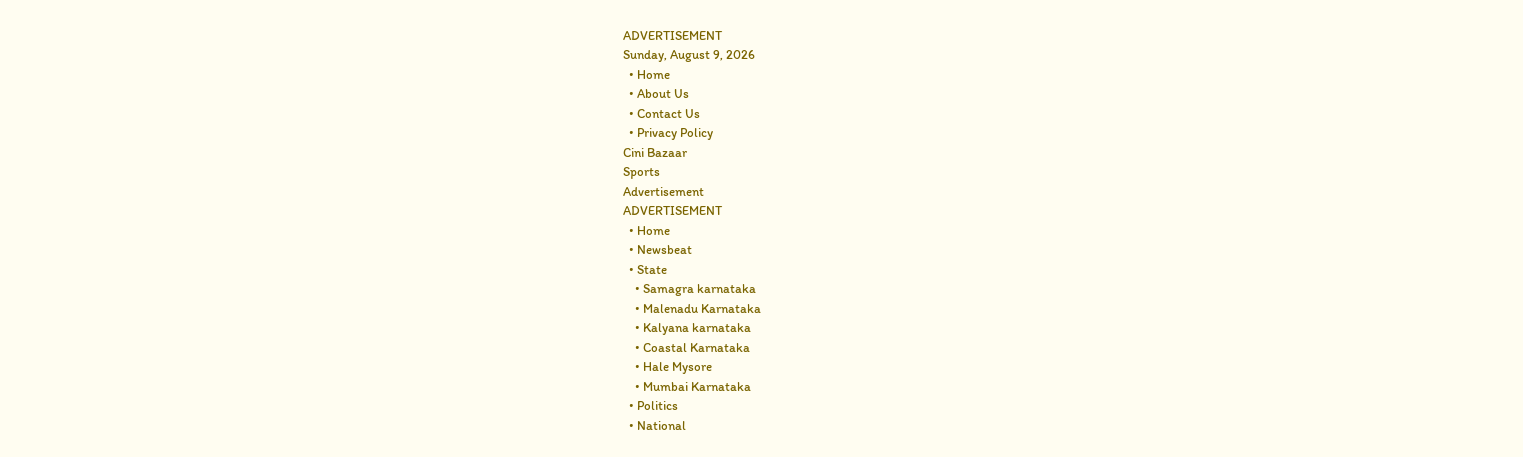ADVERTISEMENT
Sunday, August 9, 2026
  • Home
  • About Us
  • Contact Us
  • Privacy Policy
Cini Bazaar
Sports
Advertisement
ADVERTISEMENT
  • Home
  • Newsbeat
  • State
    • Samagra karnataka
    • Malenadu Karnataka
    • Kalyana karnataka
    • Coastal Karnataka
    • Hale Mysore
    • Mumbai Karnataka
  • Politics
  • National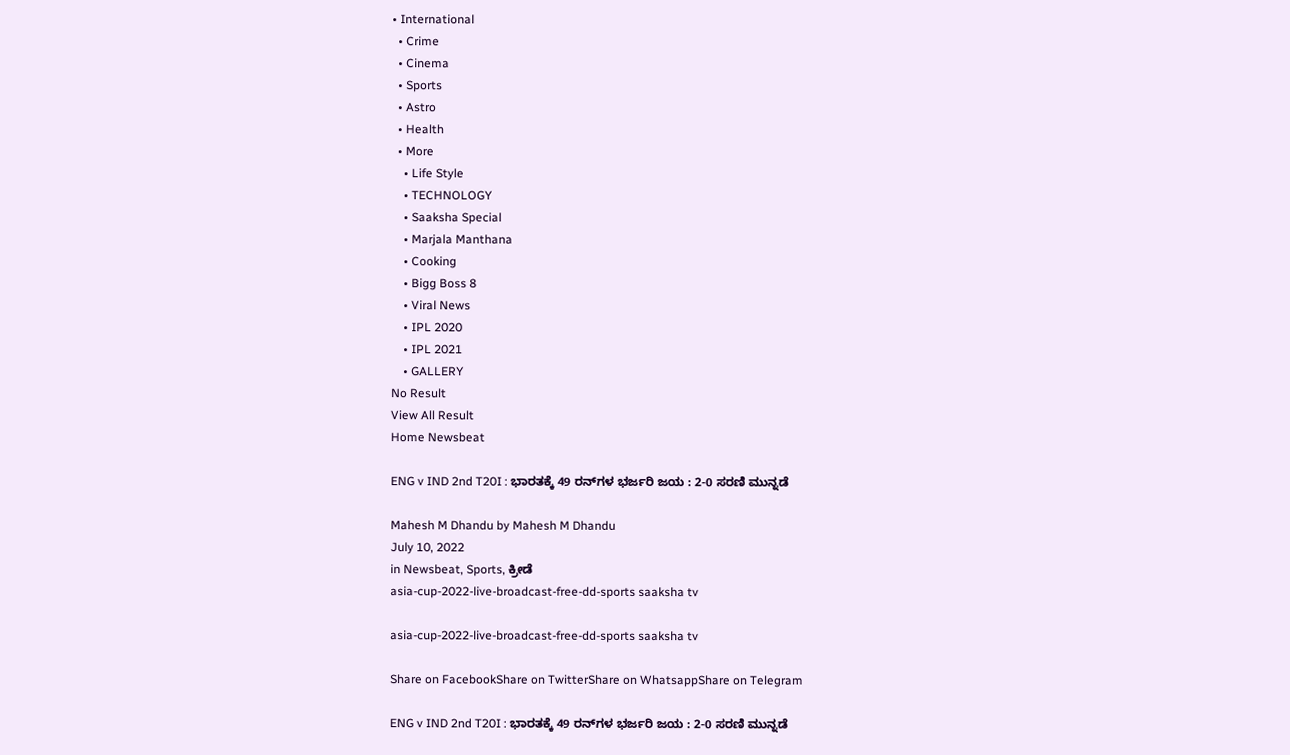• International
  • Crime
  • Cinema
  • Sports
  • Astro
  • Health
  • More
    • Life Style
    • TECHNOLOGY
    • Saaksha Special
    • Marjala Manthana
    • Cooking
    • Bigg Boss 8
    • Viral News
    • IPL 2020
    • IPL 2021
    • GALLERY
No Result
View All Result
Home Newsbeat

ENG v IND 2nd T20I : ಭಾರತಕ್ಕೆ 49 ರನ್‌ಗಳ ಭರ್ಜರಿ ಜಯ : 2-0 ಸರಣಿ ಮುನ್ನಡೆ

Mahesh M Dhandu by Mahesh M Dhandu
July 10, 2022
in Newsbeat, Sports, ಕ್ರೀಡೆ
asia-cup-2022-live-broadcast-free-dd-sports saaksha tv

asia-cup-2022-live-broadcast-free-dd-sports saaksha tv

Share on FacebookShare on TwitterShare on WhatsappShare on Telegram

ENG v IND 2nd T20I : ಭಾರತಕ್ಕೆ 49 ರನ್‌ಗಳ ಭರ್ಜರಿ ಜಯ : 2-0 ಸರಣಿ ಮುನ್ನಡೆ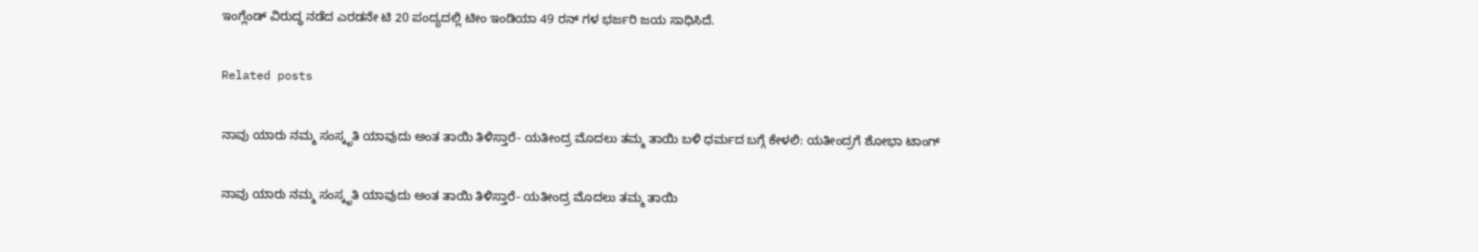ಇಂಗ್ಲೆಂಡ್ ವಿರುದ್ಧ ನಡೆದ ಎರಡನೇ ಟಿ 20 ಪಂದ್ಯದಲ್ಲಿ ಟೀಂ ಇಂಡಿಯಾ 49 ರನ್ ಗಳ ಭರ್ಜರಿ ಜಯ ಸಾಧಿಸಿದೆ.

Related posts

ನಾವು ಯಾರು ನಮ್ಮ ಸಂಸ್ಕೃತಿ ಯಾವುದು ಅಂತ ತಾಯಿ ತಿಳಿಸ್ತಾರೆ- ಯತೀಂದ್ರ ಮೊದಲು ತಮ್ಮ ತಾಯಿ ಬಳಿ ಧರ್ಮದ ಬಗ್ಗೆ ಕೇಳಲಿ: ಯತೀಂದ್ರಗೆ ಶೋಭಾ ಟಾಂಗ್

ನಾವು ಯಾರು ನಮ್ಮ ಸಂಸ್ಕೃತಿ ಯಾವುದು ಅಂತ ತಾಯಿ ತಿಳಿಸ್ತಾರೆ- ಯತೀಂದ್ರ ಮೊದಲು ತಮ್ಮ ತಾಯಿ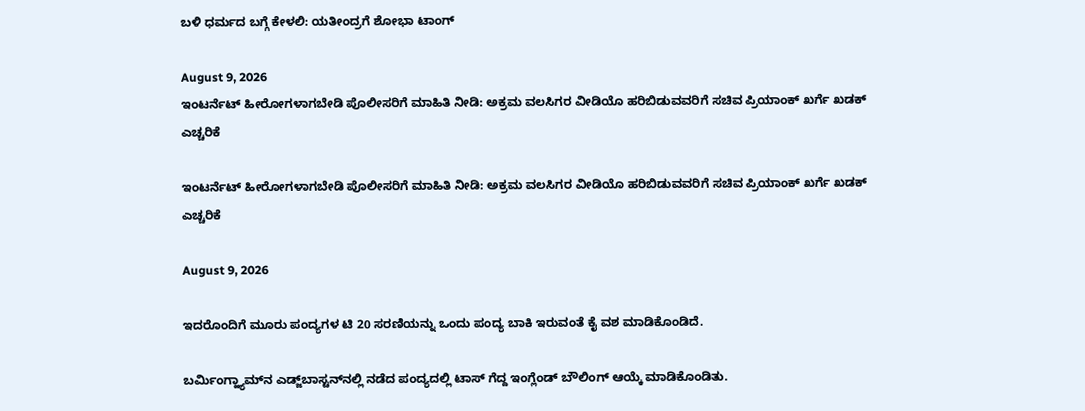ಬಳಿ ಧರ್ಮದ ಬಗ್ಗೆ ಕೇಳಲಿ: ಯತೀಂದ್ರಗೆ ಶೋಭಾ ಟಾಂಗ್

August 9, 2026
ಇಂಟರ್ನೆಟ್ ಹೀರೋಗಳಾಗಬೇಡಿ ಪೊಲೀಸರಿಗೆ ಮಾಹಿತಿ ನೀಡಿ: ಅಕ್ರಮ ವಲಸಿಗರ ವೀಡಿಯೊ ಹರಿಬಿಡುವವರಿಗೆ ಸಚಿವ ಪ್ರಿಯಾಂಕ್ ಖರ್ಗೆ ಖಡಕ್ ಎಚ್ಚರಿಕೆ

ಇಂಟರ್ನೆಟ್ ಹೀರೋಗಳಾಗಬೇಡಿ ಪೊಲೀಸರಿಗೆ ಮಾಹಿತಿ ನೀಡಿ: ಅಕ್ರಮ ವಲಸಿಗರ ವೀಡಿಯೊ ಹರಿಬಿಡುವವರಿಗೆ ಸಚಿವ ಪ್ರಿಯಾಂಕ್ ಖರ್ಗೆ ಖಡಕ್ ಎಚ್ಚರಿಕೆ

August 9, 2026

ಇದರೊಂದಿಗೆ ಮೂರು ಪಂದ್ಯಗಳ ಟಿ 20 ಸರಣಿಯನ್ನು ಒಂದು ಪಂದ್ಯ ಬಾಕಿ ಇರುವಂತೆ ಕೈ ವಶ ಮಾಡಿಕೊಂಡಿದೆ.

ಬರ್ಮಿಂಗ್ಹ್ಯಾಮ್‌ನ ಎಡ್ಜ್‌ಬಾಸ್ಟನ್‌ನಲ್ಲಿ ನಡೆದ ಪಂದ್ಯದಲ್ಲಿ ಟಾಸ್‌ ಗೆದ್ದ ಇಂಗ್ಲೆಂಡ್‌ ಬೌಲಿಂಗ್‌ ಆಯ್ಕೆ ಮಾಡಿಕೊಂಡಿತು.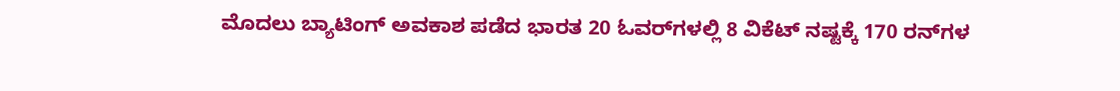ಮೊದಲು ಬ್ಯಾಟಿಂಗ್‌ ಅವಕಾಶ ಪಡೆದ ಭಾರತ 20 ಓವರ್‌ಗಳಲ್ಲಿ 8 ವಿಕೆಟ್‌ ನಷ್ಟಕ್ಕೆ 170 ರನ್‌ಗಳ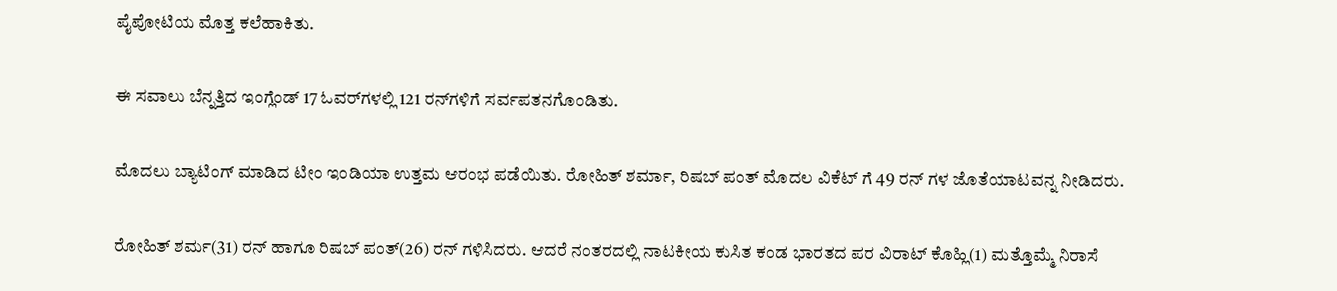ಪೈಪೋಟಿಯ ಮೊತ್ತ ಕಲೆಹಾಕಿತು.

ಈ ಸವಾಲು ಬೆನ್ನತ್ತಿದ ಇಂಗ್ಲೆಂಡ್‌ 17 ಓವರ್‌ಗಳಲ್ಲಿ 121 ರನ್‌ಗಳಿಗೆ ಸರ್ವಪತನಗೊಂಡಿತು.

ಮೊದಲು ಬ್ಯಾಟಿಂಗ್‌ ಮಾಡಿದ ಟೀಂ ಇಂಡಿಯಾ ಉತ್ತಮ ಆರಂಭ ಪಡೆಯಿತು. ರೋಹಿತ್ ಶರ್ಮಾ, ರಿಷಬ್ ಪಂತ್ ಮೊದಲ ವಿಕೆಟ್ ಗೆ 49 ರನ್ ಗಳ ಜೊತೆಯಾಟವನ್ನ ನೀಡಿದರು.

ರೋಹಿತ್‌ ಶರ್ಮ(31) ರನ್ ಹಾಗೂ ರಿಷಬ್‌ ಪಂತ್‌(26) ರನ್ ಗಳಿಸಿದರು. ಆದರೆ ನಂತರದಲ್ಲಿ ನಾಟಕೀಯ ಕುಸಿತ ಕಂಡ ಭಾರತದ ಪರ ವಿರಾಟ್‌ ಕೊಹ್ಲಿ(1) ಮತ್ತೊಮ್ಮೆ ನಿರಾಸೆ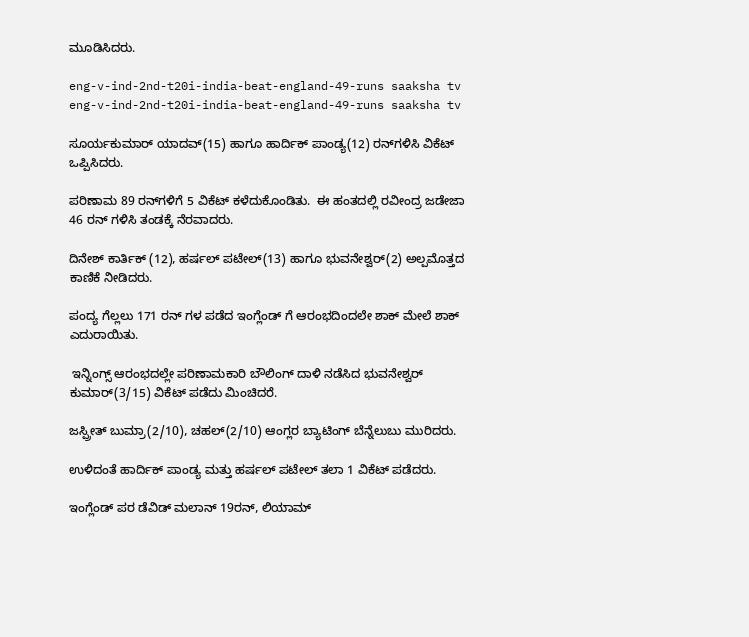ಮೂಡಿಸಿದರು.

eng-v-ind-2nd-t20i-india-beat-england-49-runs saaksha tv
eng-v-ind-2nd-t20i-india-beat-england-49-runs saaksha tv

ಸೂರ್ಯಕುಮಾರ್‌ ಯಾದವ್‌(15) ಹಾಗೂ ಹಾರ್ದಿಕ್‌ ಪಾಂಡ್ಯ(12) ರನ್‌ಗಳಿಸಿ ವಿಕೆಟ್‌ ಒಪ್ಪಿಸಿದರು.

ಪರಿಣಾಮ 89 ರನ್‌ಗಳಿಗೆ 5 ವಿಕೆಟ್‌ ಕಳೆದುಕೊಂಡಿತು.  ಈ ಹಂತದಲ್ಲಿ ರವೀಂದ್ರ ಜಡೇಜಾ 46 ರನ್ ಗಳಿಸಿ ತಂಡಕ್ಕೆ ನೆರವಾದರು.

ದಿನೇಶ್ ಕಾರ್ತಿಕ್ (12), ಹರ್ಷಲ್‌ ಪಟೇಲ್‌(13) ಹಾಗೂ ಭುವನೇಶ್ವರ್‌(2) ಅಲ್ಪಮೊತ್ತದ ಕಾಣಿಕೆ ನೀಡಿದರು.

ಪಂದ್ಯ ಗೆಲ್ಲಲು 171 ರನ್ ಗಳ ಪಡೆದ ಇಂಗ್ಲೆಂಡ್ ಗೆ ಆರಂಭದಿಂದಲೇ ಶಾಕ್ ಮೇಲೆ ಶಾಕ್ ಎದುರಾಯಿತು.

 ಇನ್ನಿಂಗ್ಸ್‌ ಆರಂಭದಲ್ಲೇ ಪರಿಣಾಮಕಾರಿ ಬೌಲಿಂಗ್‌ ದಾಳಿ ನಡೆಸಿದ ಭುವನೇಶ್ವರ್‌ ಕುಮಾರ್‌(3/15) ವಿಕೆಟ್‌ ಪಡೆದು ಮಿಂಚಿದರೆ.

ಜಸ್ಪ್ರೀತ್‌ ಬುಮ್ರಾ(2/10), ಚಹಲ್‌(2/10) ಆಂಗ್ಲರ ಬ್ಯಾಟಿಂಗ್‌ ಬೆನ್ನೆಲುಬು ಮುರಿದರು.

ಉಳಿದಂತೆ ಹಾರ್ದಿಕ್‌ ಪಾಂಡ್ಯ ಮತ್ತು ಹರ್ಷಲ್‌ ಪಟೇಲ್‌ ತಲಾ 1 ವಿಕೆಟ್‌ ಪಡೆದರು.

ಇಂಗ್ಲೆಂಡ್ ಪರ ಡೆವಿಡ್ ಮಲಾನ್ 19ರನ್, ಲಿಯಾಮ್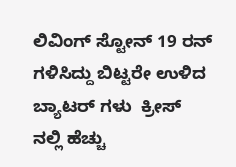ಲಿವಿಂಗ್ ಸ್ಟೋನ್ 19 ರನ್ ಗಳಿಸಿದ್ದು ಬಿಟ್ಟರೇ ಉಳಿದ ಬ್ಯಾಟರ್ ಗಳು  ಕ್ರೀಸ್ ನಲ್ಲಿ ಹೆಚ್ಚು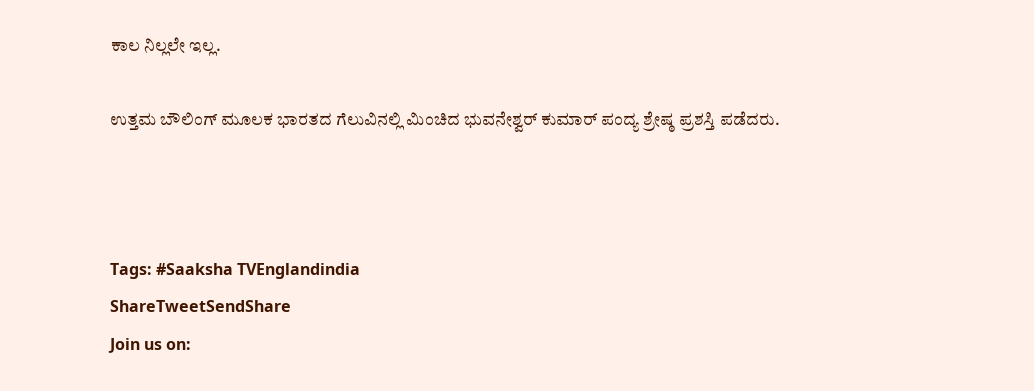ಕಾಲ ನಿಲ್ಲಲೇ ಇಲ್ಲ.

ಉತ್ತಮ ಬೌಲಿಂಗ್‌ ಮೂಲಕ ಭಾರತದ ಗೆಲುವಿನಲ್ಲಿ ಮಿಂಚಿದ ಭುವನೇಶ್ವರ್‌ ಕುಮಾರ್‌ ಪಂದ್ಯ ಶ್ರೇಷ್ಠ ಪ್ರಶಸ್ತಿ ಪಡೆದರು.



Tags: #Saaksha TVEnglandindia
ShareTweetSendShare
Join us on: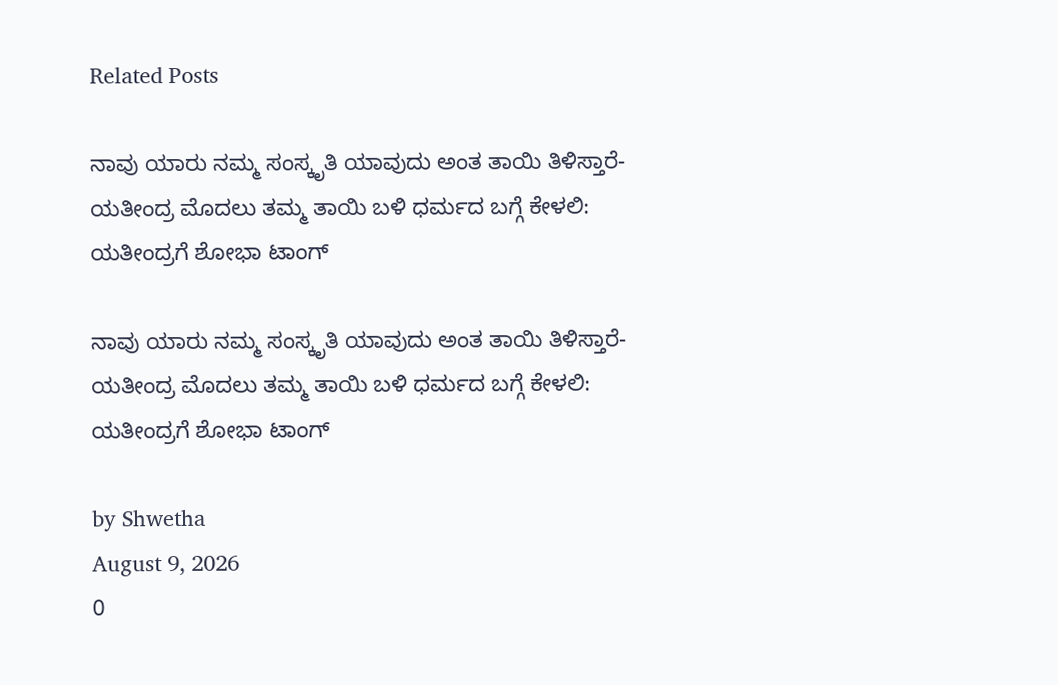Related Posts

ನಾವು ಯಾರು ನಮ್ಮ ಸಂಸ್ಕೃತಿ ಯಾವುದು ಅಂತ ತಾಯಿ ತಿಳಿಸ್ತಾರೆ- ಯತೀಂದ್ರ ಮೊದಲು ತಮ್ಮ ತಾಯಿ ಬಳಿ ಧರ್ಮದ ಬಗ್ಗೆ ಕೇಳಲಿ: ಯತೀಂದ್ರಗೆ ಶೋಭಾ ಟಾಂಗ್

ನಾವು ಯಾರು ನಮ್ಮ ಸಂಸ್ಕೃತಿ ಯಾವುದು ಅಂತ ತಾಯಿ ತಿಳಿಸ್ತಾರೆ- ಯತೀಂದ್ರ ಮೊದಲು ತಮ್ಮ ತಾಯಿ ಬಳಿ ಧರ್ಮದ ಬಗ್ಗೆ ಕೇಳಲಿ: ಯತೀಂದ್ರಗೆ ಶೋಭಾ ಟಾಂಗ್

by Shwetha
August 9, 2026
0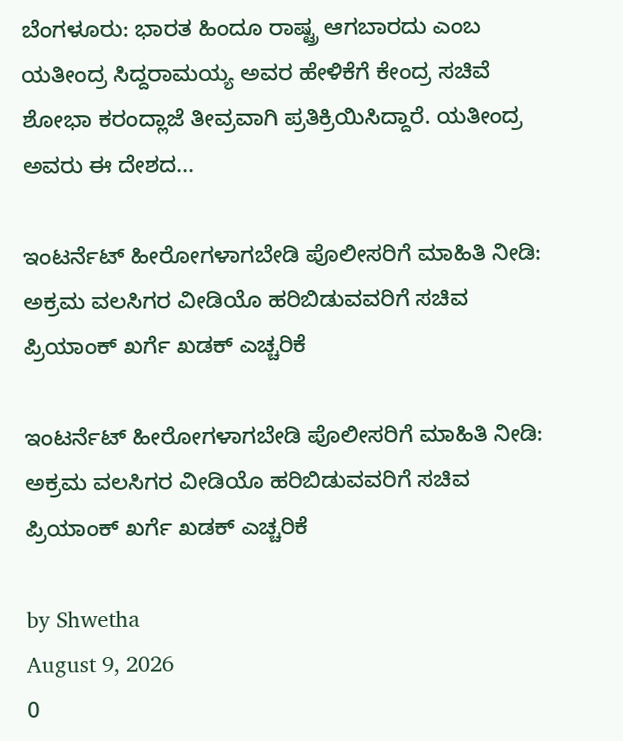ಬೆಂಗಳೂರು: ಭಾರತ ಹಿಂದೂ ರಾಷ್ಟ್ರ ಆಗಬಾರದು ಎಂಬ ಯತೀಂದ್ರ ಸಿದ್ದರಾಮಯ್ಯ ಅವರ ಹೇಳಿಕೆಗೆ ಕೇಂದ್ರ ಸಚಿವೆ ಶೋಭಾ ಕರಂದ್ಲಾಜೆ ತೀವ್ರವಾಗಿ ಪ್ರತಿಕ್ರಿಯಿಸಿದ್ದಾರೆ. ಯತೀಂದ್ರ ಅವರು ಈ ದೇಶದ...

ಇಂಟರ್ನೆಟ್ ಹೀರೋಗಳಾಗಬೇಡಿ ಪೊಲೀಸರಿಗೆ ಮಾಹಿತಿ ನೀಡಿ: ಅಕ್ರಮ ವಲಸಿಗರ ವೀಡಿಯೊ ಹರಿಬಿಡುವವರಿಗೆ ಸಚಿವ ಪ್ರಿಯಾಂಕ್ ಖರ್ಗೆ ಖಡಕ್ ಎಚ್ಚರಿಕೆ

ಇಂಟರ್ನೆಟ್ ಹೀರೋಗಳಾಗಬೇಡಿ ಪೊಲೀಸರಿಗೆ ಮಾಹಿತಿ ನೀಡಿ: ಅಕ್ರಮ ವಲಸಿಗರ ವೀಡಿಯೊ ಹರಿಬಿಡುವವರಿಗೆ ಸಚಿವ ಪ್ರಿಯಾಂಕ್ ಖರ್ಗೆ ಖಡಕ್ ಎಚ್ಚರಿಕೆ

by Shwetha
August 9, 2026
0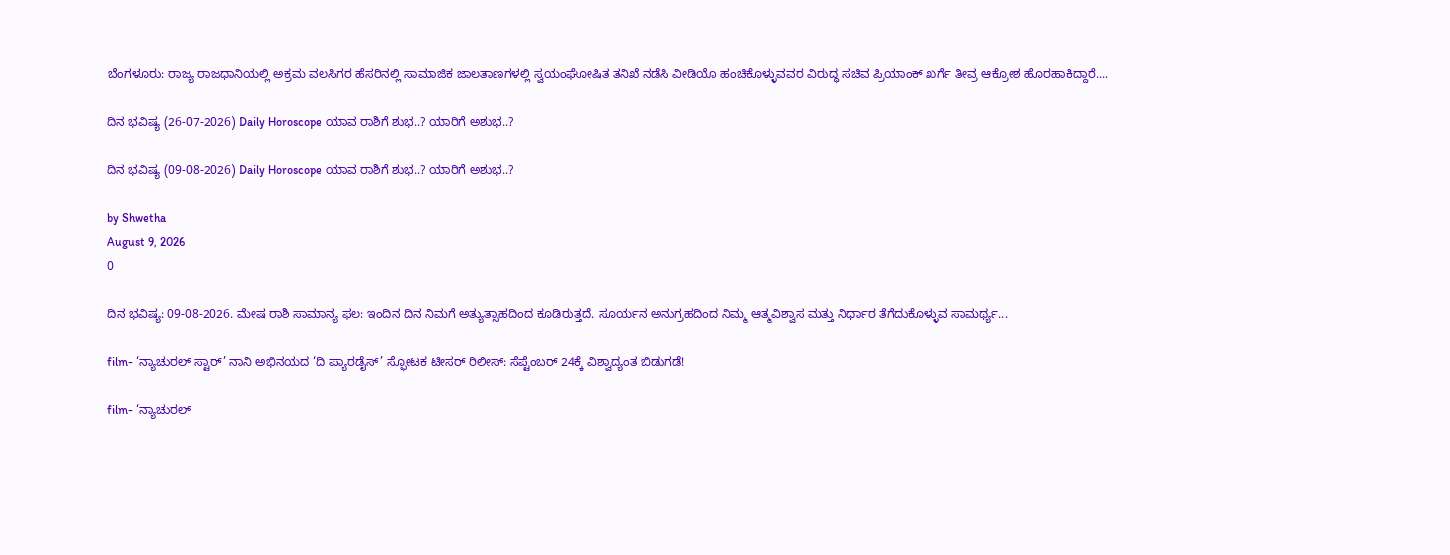ಬೆಂಗಳೂರು: ರಾಜ್ಯ ರಾಜಧಾನಿಯಲ್ಲಿ ಅಕ್ರಮ ವಲಸಿಗರ ಹೆಸರಿನಲ್ಲಿ ಸಾಮಾಜಿಕ ಜಾಲತಾಣಗಳಲ್ಲಿ ಸ್ವಯಂಘೋಷಿತ ತನಿಖೆ ನಡೆಸಿ ವೀಡಿಯೊ ಹಂಚಿಕೊಳ್ಳುವವರ ವಿರುದ್ಧ ಸಚಿವ ಪ್ರಿಯಾಂಕ್ ಖರ್ಗೆ ತೀವ್ರ ಆಕ್ರೋಶ ಹೊರಹಾಕಿದ್ದಾರೆ....

ದಿನ ಭವಿಷ್ಯ (26-07-2026) Daily Horoscope ಯಾವ ರಾಶಿಗೆ ಶುಭ..? ಯಾರಿಗೆ ಅಶುಭ..?

ದಿನ ಭವಿಷ್ಯ (09-08-2026) Daily Horoscope ಯಾವ ರಾಶಿಗೆ ಶುಭ..? ಯಾರಿಗೆ ಅಶುಭ..?

by Shwetha
August 9, 2026
0

ದಿನ ಭವಿಷ್ಯ: 09-08-2026. ಮೇಷ ರಾಶಿ ಸಾಮಾನ್ಯ ಫಲ: ಇಂದಿನ ದಿನ ನಿಮಗೆ ಅತ್ಯುತ್ಸಾಹದಿಂದ ಕೂಡಿರುತ್ತದೆ. ಸೂರ್ಯನ ಅನುಗ್ರಹದಿಂದ ನಿಮ್ಮ ಆತ್ಮವಿಶ್ವಾಸ ಮತ್ತು ನಿರ್ಧಾರ ತೆಗೆದುಕೊಳ್ಳುವ ಸಾಮರ್ಥ್ಯ...

film- ‘ನ್ಯಾಚುರಲ್ ಸ್ಟಾರ್’ ನಾನಿ ಅಭಿನಯದ ‘ದಿ ಪ್ಯಾರಡೈಸ್’ ಸ್ಫೋಟಕ ಟೀಸರ್ ರಿಲೀಸ್: ಸೆಪ್ಟೆಂಬರ್ 24ಕ್ಕೆ ವಿಶ್ವಾದ್ಯಂತ ಬಿಡುಗಡೆ!

film- ‘ನ್ಯಾಚುರಲ್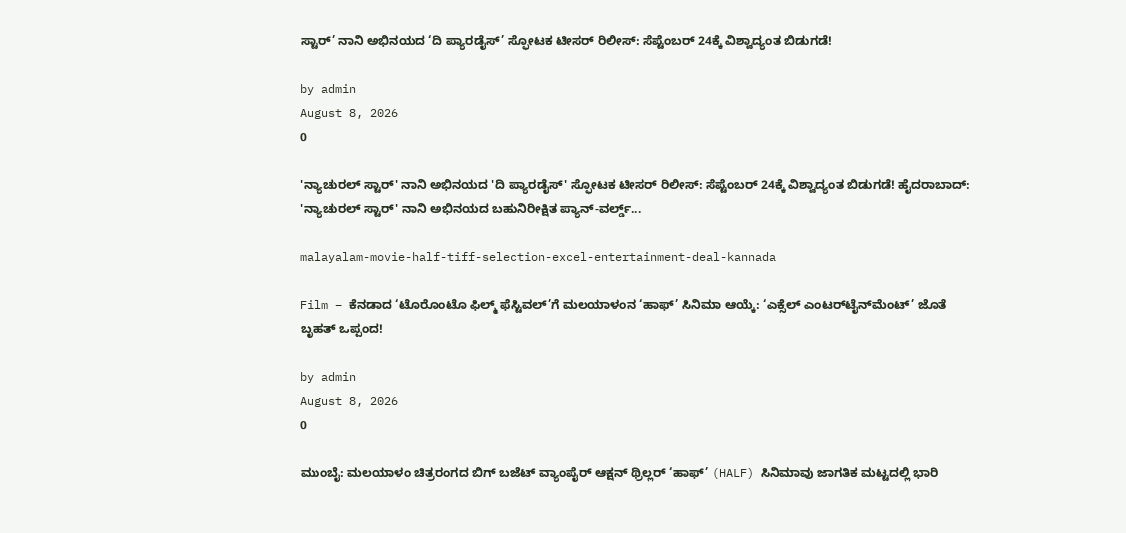ಸ್ಟಾರ್’ ನಾನಿ ಅಭಿನಯದ ‘ದಿ ಪ್ಯಾರಡೈಸ್’ ಸ್ಫೋಟಕ ಟೀಸರ್ ರಿಲೀಸ್: ಸೆಪ್ಟೆಂಬರ್ 24ಕ್ಕೆ ವಿಶ್ವಾದ್ಯಂತ ಬಿಡುಗಡೆ!

by admin
August 8, 2026
0

'ನ್ಯಾಚುರಲ್ ಸ್ಟಾರ್' ನಾನಿ ಅಭಿನಯದ 'ದಿ ಪ್ಯಾರಡೈಸ್' ಸ್ಫೋಟಕ ಟೀಸರ್ ರಿಲೀಸ್: ಸೆಪ್ಟೆಂಬರ್ 24ಕ್ಕೆ ವಿಶ್ವಾದ್ಯಂತ ಬಿಡುಗಡೆ! ಹೈದರಾಬಾದ್: 'ನ್ಯಾಚುರಲ್ ಸ್ಟಾರ್' ನಾನಿ ಅಭಿನಯದ ಬಹುನಿರೀಕ್ಷಿತ ಪ್ಯಾನ್-ವರ್ಲ್ಡ್...

malayalam-movie-half-tiff-selection-excel-entertainment-deal-kannada

Film – ಕೆನಡಾದ ‘ಟೊರೊಂಟೊ ಫಿಲ್ಮ್ ಫೆಸ್ಟಿವಲ್’ಗೆ ಮಲಯಾಳಂನ ‘ಹಾಫ್’ ಸಿನಿಮಾ ಆಯ್ಕೆ: ‘ಎಕ್ಸೆಲ್ ಎಂಟರ್‌ಟೈನ್‌ಮೆಂಟ್’ ಜೊತೆ ಬೃಹತ್ ಒಪ್ಪಂದ!

by admin
August 8, 2026
0

ಮುಂಬೈ: ಮಲಯಾಳಂ ಚಿತ್ರರಂಗದ ಬಿಗ್ ಬಜೆಟ್ ವ್ಯಾಂಪೈರ್ ಆಕ್ಷನ್ ಥ್ರಿಲ್ಲರ್ ‘ಹಾಫ್’ (HALF) ಸಿನಿಮಾವು ಜಾಗತಿಕ ಮಟ್ಟದಲ್ಲಿ ಭಾರಿ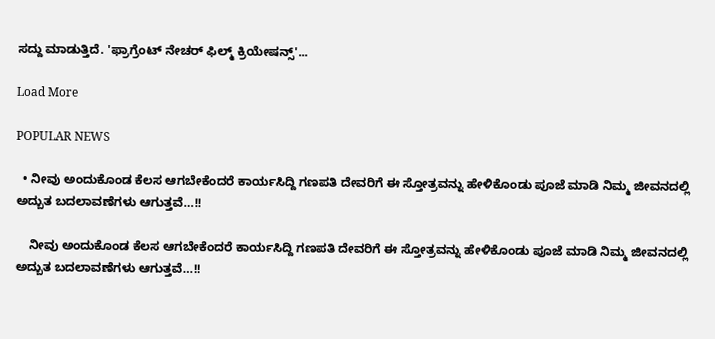ಸದ್ದು ಮಾಡುತ್ತಿದೆ. 'ಫ್ರಾಗ್ರೆಂಟ್ ನೇಚರ್ ಫಿಲ್ಮ್ ಕ್ರಿಯೇಷನ್ಸ್'...

Load More

POPULAR NEWS

  • ನೀವು ಅಂದುಕೊಂಡ ಕೆಲಸ ಆಗಬೇಕೆಂದರೆ ಕಾರ್ಯಸಿದ್ದಿ ಗಣಪತಿ ದೇವರಿಗೆ ಈ ಸ್ತೋತ್ರವನ್ನು ಹೇಳಿಕೊಂಡು ಪೂಜೆ ಮಾಡಿ ನಿಮ್ಮ ಜೀವನದಲ್ಲಿ ಅದ್ಬುತ ಬದಲಾವಣೆಗಳು ಆಗುತ್ತವೆ…!!

    ನೀವು ಅಂದುಕೊಂಡ ಕೆಲಸ ಆಗಬೇಕೆಂದರೆ ಕಾರ್ಯಸಿದ್ದಿ ಗಣಪತಿ ದೇವರಿಗೆ ಈ ಸ್ತೋತ್ರವನ್ನು ಹೇಳಿಕೊಂಡು ಪೂಜೆ ಮಾಡಿ ನಿಮ್ಮ ಜೀವನದಲ್ಲಿ ಅದ್ಬುತ ಬದಲಾವಣೆಗಳು ಆಗುತ್ತವೆ…!!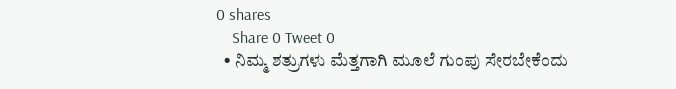0 shares
    Share 0 Tweet 0
  • ನಿಮ್ಮ ಶತ್ರುಗಳು ಮೆತ್ತಗಾಗಿ ಮೂಲೆ ಗುಂಪು ಸೇರಬೇಕೆಂದು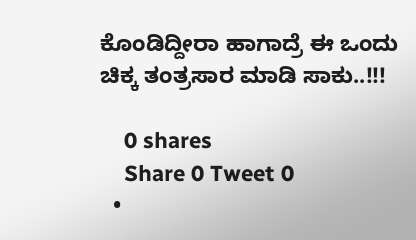ಕೊಂಡಿದ್ದೀರಾ ಹಾಗಾದ್ರೆ ಈ ಒಂದು ಚಿಕ್ಕ ತಂತ್ರಸಾರ ಮಾಡಿ ಸಾಕು..!!!

    0 shares
    Share 0 Tweet 0
  •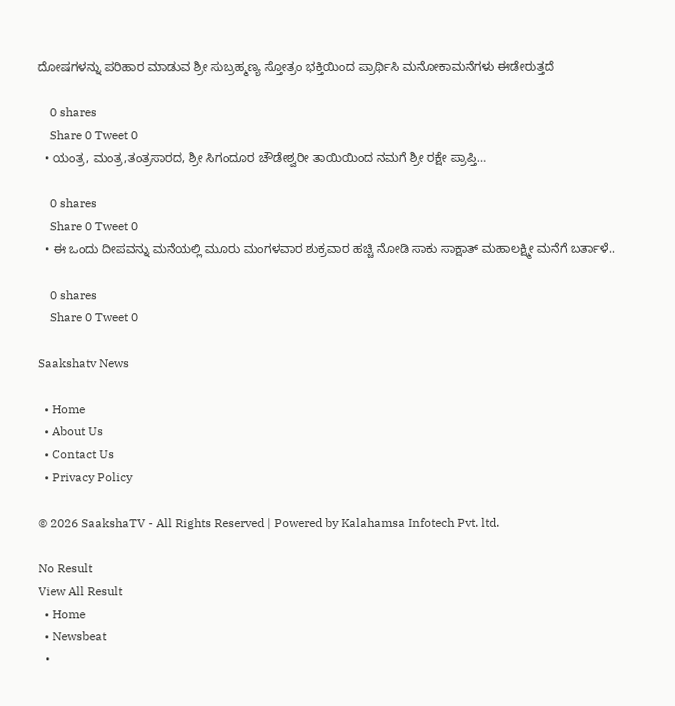ದೋಷಗಳನ್ನು ಪರಿಹಾರ ಮಾಡುವ ಶ್ರೀ ಸುಬ್ರಹ್ಮಣ್ಯ ಸ್ತೋತ್ರಂ ಭಕ್ತಿಯಿಂದ ಪ್ರಾರ್ಥಿಸಿ ಮನೋಕಾಮನೆಗಳು ಈಡೇರುತ್ತದೆ

    0 shares
    Share 0 Tweet 0
  • ಯಂತ್ರ, ಮಂತ್ರ,ತಂತ್ರಸಾರದ, ಶ್ರೀ ಸಿಗಂದೂರ ಚೌಡೇಶ್ವರೀ ತಾಯಿಯಿಂದ ನಮಗೆ ಶ್ರೀ ರಕ್ಷೇ ಪ್ರಾಪ್ತಿ…

    0 shares
    Share 0 Tweet 0
  • ಈ ಒಂದು ದೀಪವನ್ನು ಮನೆಯಲ್ಲಿ ಮೂರು ಮಂಗಳವಾರ ಶುಕ್ರವಾರ ಹಚ್ಚಿ ನೋಡಿ ಸಾಕು ಸಾಕ್ಷಾತ್ ಮಹಾಲಕ್ಷ್ಮೀ ಮನೆಗೆ ಬರ್ತಾಳೆ..

    0 shares
    Share 0 Tweet 0

Saakshatv News

  • Home
  • About Us
  • Contact Us
  • Privacy Policy

© 2026 SaakshaTV - All Rights Reserved | Powered by Kalahamsa Infotech Pvt. ltd.

No Result
View All Result
  • Home
  • Newsbeat
  •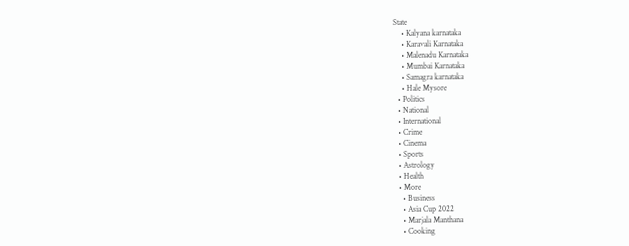State
    • Kalyana karnataka
    • Karavali Karnataka
    • Malenadu Karnataka
    • Mumbai Karnataka
    • Samagra karnataka
    • Hale Mysore
  • Politics
  • National
  • International
  • Crime
  • Cinema
  • Sports
  • Astrology
  • Health
  • More
    • Business
    • Asia Cup 2022
    • Marjala Manthana
    • Cooking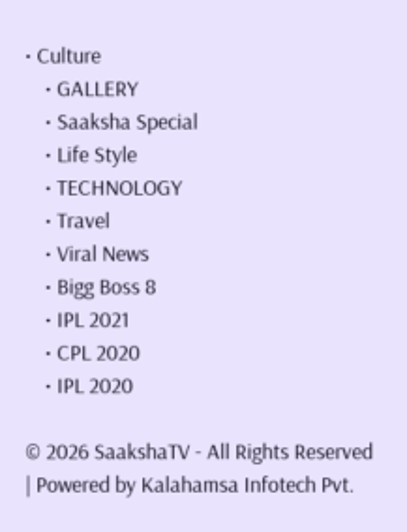• Culture
    • GALLERY
    • Saaksha Special
    • Life Style
    • TECHNOLOGY
    • Travel
    • Viral News
    • Bigg Boss 8
    • IPL 2021
    • CPL 2020
    • IPL 2020

© 2026 SaakshaTV - All Rights Reserved | Powered by Kalahamsa Infotech Pvt.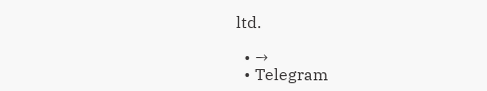ltd.

  • →
  • Telegram